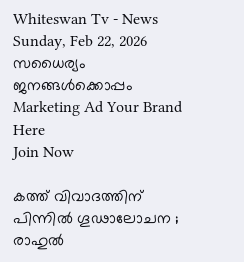Whiteswan Tv - News
Sunday, Feb 22, 2026
സധൈര്യം ജനങ്ങൾക്കൊപ്പം
Marketing Ad Your Brand
Here
Join Now

കത്ത് വിവാദത്തിന് പിന്നിൽ ഗൂഢാലോചന ; രാഹുൽ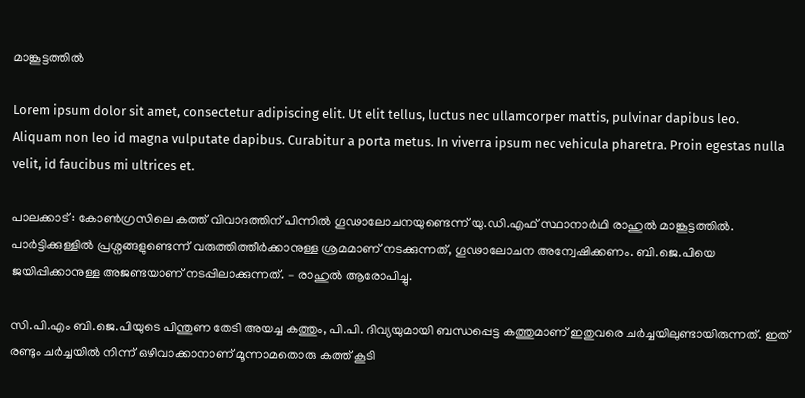മാങ്കൂട്ടത്തിൽ

Lorem ipsum dolor sit amet, consectetur adipiscing elit. Ut elit tellus, luctus nec ullamcorper mattis, pulvinar dapibus leo. Aliquam non leo id magna vulputate dapibus. Curabitur a porta metus. In viverra ipsum nec vehicula pharetra. Proin egestas nulla velit, id faucibus mi ultrices et.

പാലക്കാട് : കോൺഗ്രസിലെ കത്ത് വിവാദത്തിന് പിന്നിൽ ഗൂഢാലോചനയുണ്ടെന്ന് യു.ഡി.എഫ് സ്ഥാനാർഥി രാഹുൽ മാങ്കൂട്ടത്തിൽ. പാർട്ടിക്കുള്ളിൽ പ്രശ്നങ്ങളുണ്ടെന്ന് വരുത്തിത്തീർക്കാനുള്ള ശ്രമമാണ് നടക്കുന്നത്, ഗൂഢാലോചന അന്വേഷിക്കണം. ബി.ജെ.പിയെ ജയിപ്പിക്കാനുള്ള അജണ്ടയാണ് നടപ്പിലാക്കുന്നത്. – രാഹുൽ ആരോപിച്ചു.

സി.പി.എം ബി.ജെ.പിയുടെ പിന്തുണ തേടി അയച്ച കത്തും, പി.പി. ദിവ്യയുമായി ബന്ധപ്പെട്ട കത്തുമാണ് ഇതുവരെ ചർച്ചയിലുണ്ടായിരുന്നത്. ഇത് രണ്ടും ചർച്ചയിൽ നിന്ന് ഒഴിവാക്കാനാണ് മൂന്നാമതൊരു കത്ത് കൂടി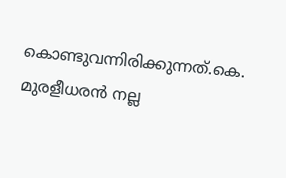കൊണ്ടുവന്നിരിക്കുന്നത്.കെ. മുരളീധരൻ നല്ല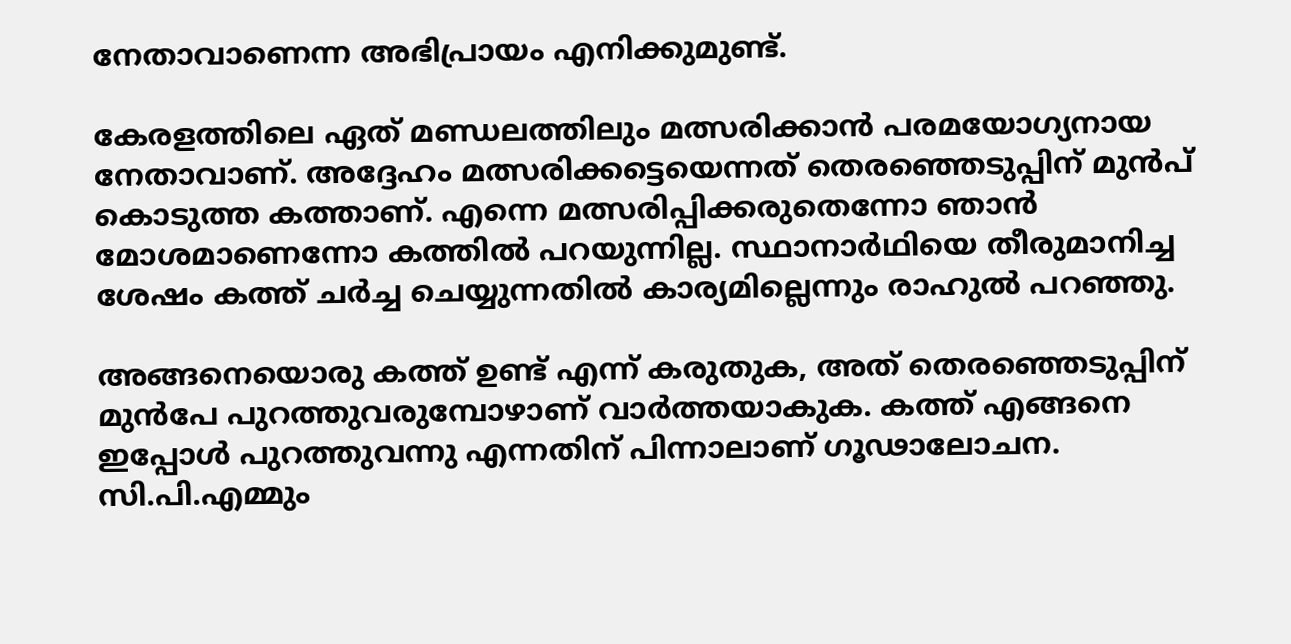നേതാവാണെന്ന അഭിപ്രായം എനിക്കുമുണ്ട്.

കേരളത്തിലെ ഏത് മണ്ഡലത്തിലും മത്സരിക്കാൻ പരമയോഗ്യനായ നേതാവാണ്. അദ്ദേഹം മത്സരിക്കട്ടെയെന്നത് തെരഞ്ഞെടുപ്പിന് മുൻപ് കൊടുത്ത കത്താണ്. എന്നെ മത്സരിപ്പിക്കരുതെന്നോ ഞാൻ മോശമാണെന്നോ കത്തിൽ പറയുന്നില്ല. സ്ഥാനാർഥിയെ തീരുമാനിച്ച ശേഷം കത്ത് ചർച്ച ചെയ്യുന്നതിൽ കാര്യമില്ലെന്നും രാഹുൽ പറഞ്ഞു.

അങ്ങനെയൊരു കത്ത് ഉണ്ട് എന്ന് കരുതുക, അത് തെരഞ്ഞെടുപ്പിന് മുൻപേ പുറത്തുവരുമ്പോഴാണ് വാർത്തയാകുക. കത്ത് എങ്ങനെ ഇപ്പോൾ പുറത്തുവന്നു എന്നതിന് പിന്നാലാണ് ഗൂഢാലോചന. സി.പി.എമ്മും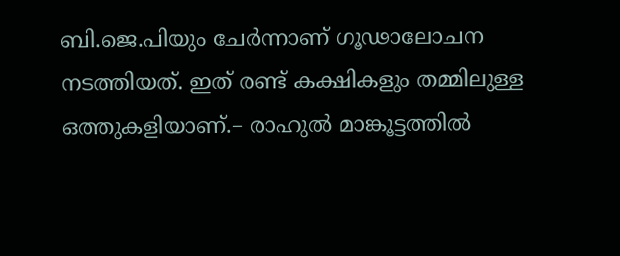ബി.ജെ.പിയും ചേർന്നാണ് ഗൂഢാലോചന നടത്തിയത്. ഇത് രണ്ട് കക്ഷികളും തമ്മിലുള്ള ഒത്തുകളിയാണ്.– രാഹുൽ മാങ്കൂട്ടത്തിൽ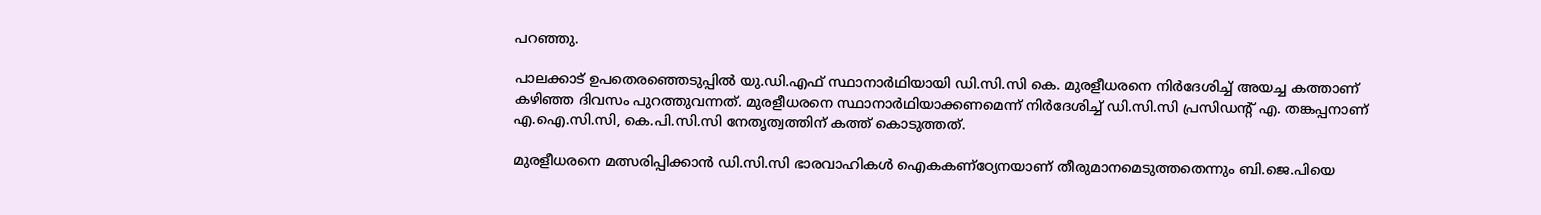പറഞ്ഞു.

പാലക്കാട് ഉപതെരഞ്ഞെടുപ്പിൽ യു.ഡി.എഫ് സ്ഥാനാർഥിയായി ഡി.സി.സി കെ. മുരളീധരനെ നിർദേശിച്ച് അയച്ച കത്താണ് കഴിഞ്ഞ ദിവസം പുറത്തുവന്നത്. മുരളീധരനെ സ്ഥാനാർഥിയാക്കണമെന്ന് നിർദേശിച്ച് ഡി.സി.സി പ്രസിഡന്റ് എ. തങ്കപ്പനാണ് എ.ഐ.സി.സി, കെ.പി.സി.സി നേതൃത്വത്തിന് കത്ത് കൊടുത്തത്.

മുരളീധരനെ മത്സരിപ്പിക്കാൻ ഡി.സി.സി ഭാരവാഹികൾ ഐകകണ്‌ഠ്യേനയാണ് തീരുമാനമെടുത്തതെന്നും ബി.ജെ.പിയെ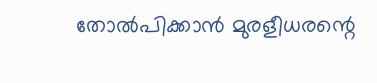തോൽപിക്കാൻ മുരളീധരന്റെ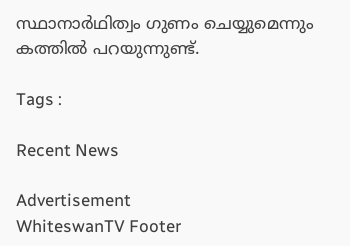സ്ഥാനാർഥിത്വം ഗുണം ചെയ്യുമെന്നും കത്തിൽ പറയുന്നുണ്ട്.

Tags :

Recent News

Advertisement
WhiteswanTV Footer